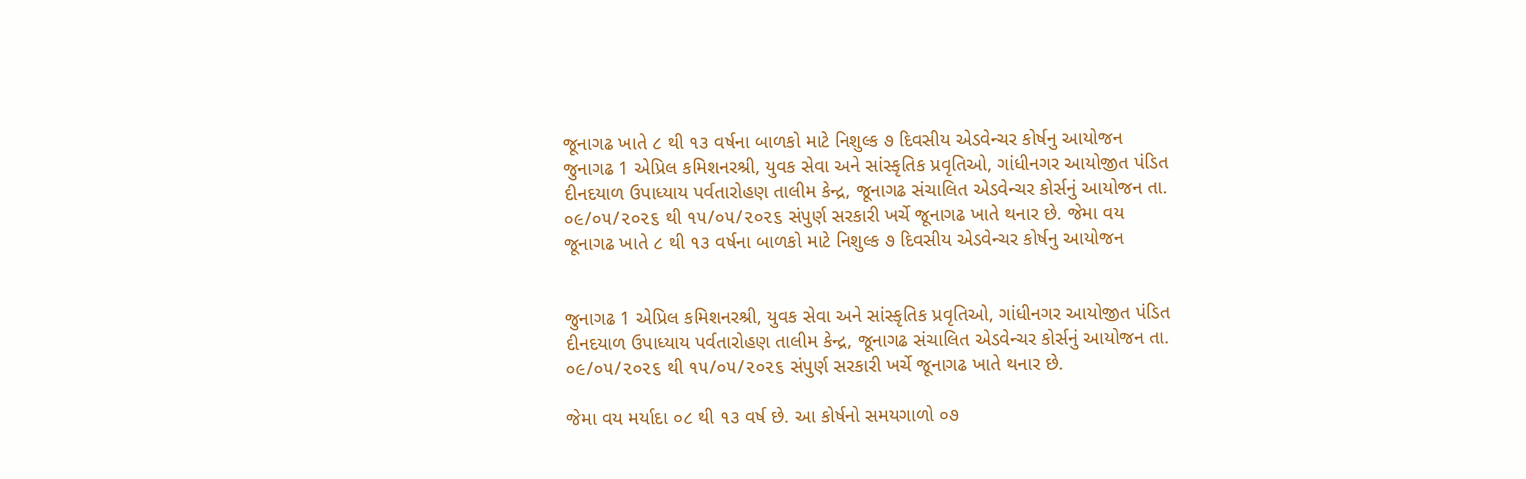જૂનાગઢ ખાતે ૮ થી ૧૩ વર્ષના બાળકો માટે નિશુલ્ક ૭ દિવસીય એડવેન્ચર કોર્ષનુ આયોજન
જુનાગઢ 1 એપ્રિલ કમિશનરશ્રી, યુવક સેવા અને સાંસ્કૃતિક પ્રવૃતિઓ, ગાંધીનગર આયોજીત પંડિત દીનદયાળ ઉપાધ્યાય પર્વતારોહણ તાલીમ કેન્દ્ર, જૂનાગઢ સંચાલિત એડવેન્ચર કોર્સનું આયોજન તા. ૦૯/૦૫/૨૦૨૬ થી ૧૫/૦૫/૨૦૨૬ સંપુર્ણ સરકારી ખર્ચે જૂનાગઢ ખાતે થનાર છે. જેમા વય
જૂનાગઢ ખાતે ૮ થી ૧૩ વર્ષના બાળકો માટે નિશુલ્ક ૭ દિવસીય એડવેન્ચર કોર્ષનુ આયોજન


જુનાગઢ 1 એપ્રિલ કમિશનરશ્રી, યુવક સેવા અને સાંસ્કૃતિક પ્રવૃતિઓ, ગાંધીનગર આયોજીત પંડિત દીનદયાળ ઉપાધ્યાય પર્વતારોહણ તાલીમ કેન્દ્ર, જૂનાગઢ સંચાલિત એડવેન્ચર કોર્સનું આયોજન તા. ૦૯/૦૫/૨૦૨૬ થી ૧૫/૦૫/૨૦૨૬ સંપુર્ણ સરકારી ખર્ચે જૂનાગઢ ખાતે થનાર છે.

જેમા વય મર્યાદા ૦૮ થી ૧૩ વર્ષ છે. આ કોર્ષનો સમયગાળો ૦૭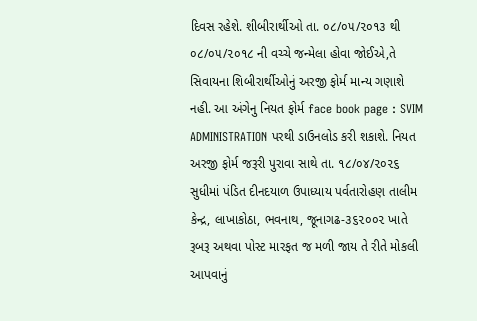દિવસ રહેશે. શીબીરાર્થીઓ તા. ૦૮/૦૫/૨૦૧૩ થી ૦૮/૦૫/૨૦૧૮ ની વચ્ચે જન્મેલા હોવા જોઈએ,તે સિવાયના શિબીરાર્થીઓનું અરજી ફોર્મ માન્ય ગણાશે નહી. આ અંગેનુ નિયત ફોર્મ face book page : SVIM ADMINISTRATION પરથી ડાઉનલોડ કરી શકાશે. નિયત અરજી ફોર્મ જરૂરી પુરાવા સાથે તા. ૧૮/૦૪/૨૦૨૬ સુધીમાં પંડિત દીનદયાળ ઉપાધ્યાય પર્વતારોહણ તાલીમ કેન્દ્ર, લાખાકોઠા, ભવનાથ, જૂનાગઢ-૩૬૨૦૦૨ ખાતે રૂબરૂ અથવા પોસ્ટ મારફત જ મળી જાય તે રીતે મોકલી આપવાનું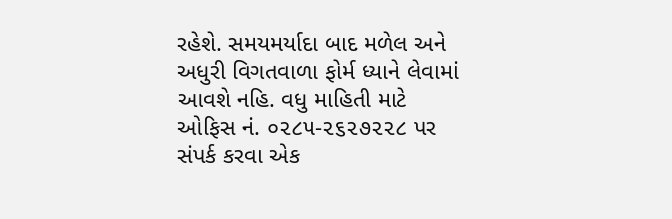રહેશે. સમયમર્યાદા બાદ મળેલ અને અધુરી વિગતવાળા ફોર્મ ધ્યાને લેવામાં આવશે નહિ. વધુ માહિતી માટે ઓફિસ નં. ૦૨૮૫-૨૬૨૭૨૨૮ પર સંપર્ક કરવા એક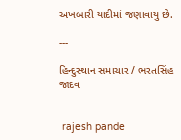અખબારી યાદીમાં જણાવાયુ છે.

---

હિન્દુસ્થાન સમાચાર / ભરતસિંહ જાદવ


 rajesh pande